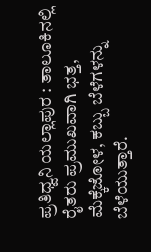ಪ್ರತಿಧ್ವನಿ ಯಲ್ಲಾಪುರ : ತಾಲೂಕಿನಲ್ಲಿ ರೈತರು ಪ್ರಮುಖವಾಗಿ ಭತ್ತ, ಮೆಕ್ಕೆಜೋಳ, ಕಬ್ಬು ಬೆಳೆಗಳನ್ನು ಬೆಳೆಯುತ್ತಾರೆ.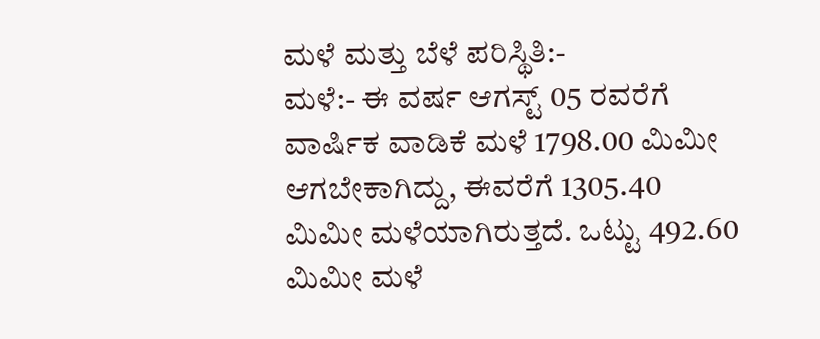ಮಳೆ ಮತ್ತು ಬೆಳೆ ಪರಿಸ್ಥಿತಿ:-
ಮಳೆ:- ಈ ವರ್ಷ ಆಗಸ್ಟ್ 05 ರವರೆಗೆ ವಾರ್ಷಿಕ ವಾಡಿಕೆ ಮಳೆ 1798.00 ಮಿಮೀ ಆಗಬೇಕಾಗಿದ್ದು, ಈವರೆಗೆ 1305.40 ಮಿಮೀ ಮಳೆಯಾಗಿರುತ್ತದೆ. ಒಟ್ಟು 492.60 ಮಿಮೀ ಮಳೆ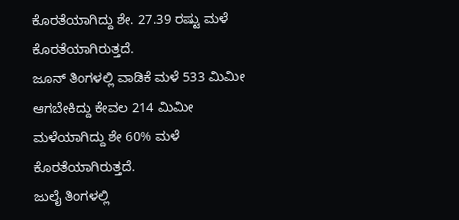ಕೊರತೆಯಾಗಿದ್ದು ಶೇ. 27.39 ರಷ್ಟು ಮಳೆ ಕೊರತೆಯಾಗಿರುತ್ತದೆ.
ಜೂನ್ ತಿಂಗಳಲ್ಲಿ ವಾಡಿಕೆ ಮಳೆ 533 ಮಿಮೀ ಆಗಬೇಕಿದ್ದು ಕೇವಲ 214 ಮಿಮೀ ಮಳೆಯಾಗಿದ್ದು ಶೇ 60% ಮಳೆ ಕೊರತೆಯಾಗಿರುತ್ತದೆ.
ಜುಲೈ ತಿಂಗಳಲ್ಲಿ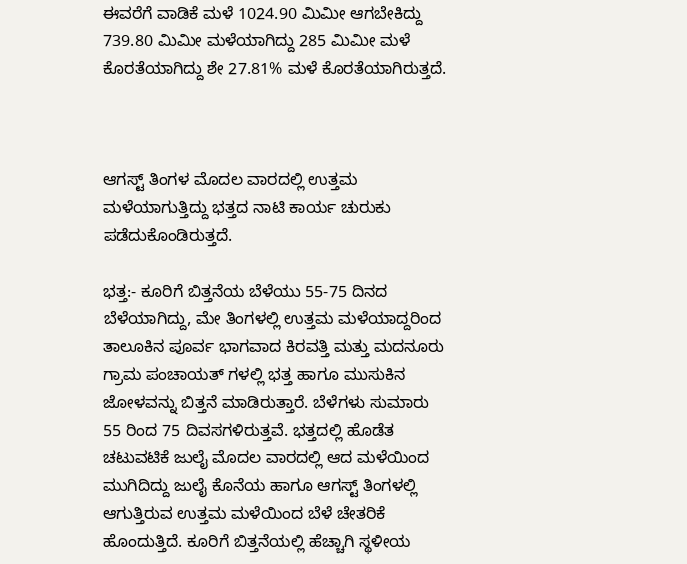ಈವರೆಗೆ ವಾಡಿಕೆ ಮಳೆ 1024.90 ಮಿಮೀ ಆಗಬೇಕಿದ್ದು 739.80 ಮಿಮೀ ಮಳೆಯಾಗಿದ್ದು 285 ಮಿಮೀ ಮಳೆ ಕೊರತೆಯಾಗಿದ್ದು ಶೇ 27.81% ಮಳೆ ಕೊರತೆಯಾಗಿರುತ್ತದೆ.



ಆಗಸ್ಟ್ ತಿಂಗಳ ಮೊದಲ ವಾರದಲ್ಲಿ ಉತ್ತಮ ಮಳೆಯಾಗುತ್ತಿದ್ದು ಭತ್ತದ ನಾಟಿ ಕಾರ್ಯ ಚುರುಕು ಪಡೆದುಕೊಂಡಿರುತ್ತದೆ.

ಭತ್ತ:- ಕೂರಿಗೆ ಬಿತ್ತನೆಯ ಬೆಳೆಯು 55-75 ದಿನದ ಬೆಳೆಯಾಗಿದ್ದು, ಮೇ ತಿಂಗಳಲ್ಲಿ ಉತ್ತಮ ಮಳೆಯಾದ್ದರಿಂದ ತಾಲೂಕಿನ ಪೂರ್ವ ಭಾಗವಾದ ಕಿರವತ್ತಿ ಮತ್ತು ಮದನೂರು ಗ್ರಾಮ ಪಂಚಾಯತ್ ಗಳಲ್ಲಿ ಭತ್ತ ಹಾಗೂ ಮುಸುಕಿನ ಜೋಳವನ್ನು ಬಿತ್ತನೆ ಮಾಡಿರುತ್ತಾರೆ. ಬೆಳೆಗಳು ಸುಮಾರು 55 ರಿಂದ 75 ದಿವಸಗಳಿರುತ್ತವೆ. ಭತ್ತದಲ್ಲಿ ಹೊಡೆತ ಚಟುವಟಿಕೆ ಜುಲೈ ಮೊದಲ ವಾರದಲ್ಲಿ ಆದ ಮಳೆಯಿಂದ ಮುಗಿದಿದ್ದು ಜುಲೈ ಕೊನೆಯ ಹಾಗೂ ಆಗಸ್ಟ್ ತಿಂಗಳಲ್ಲಿ ಆಗುತ್ತಿರುವ ಉತ್ತಮ ಮಳೆಯಿಂದ ಬೆಳೆ ಚೇತರಿಕೆ ಹೊಂದುತ್ತಿದೆ. ಕೂರಿಗೆ ಬಿತ್ತನೆಯಲ್ಲಿ ಹೆಚ್ಚಾಗಿ ಸ್ಥಳೀಯ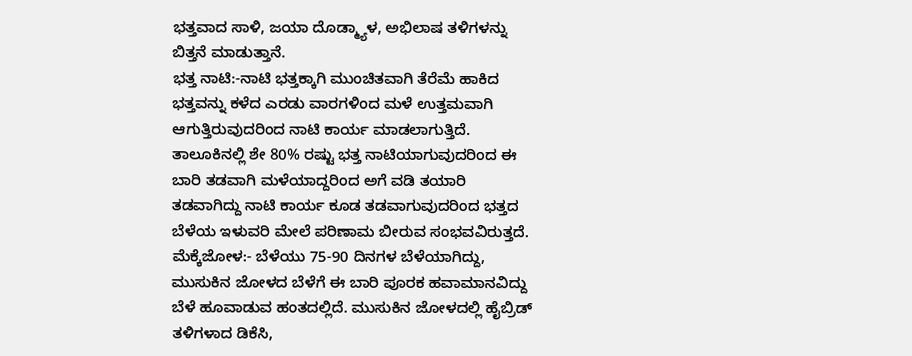ಭತ್ತವಾದ ಸಾಳಿ, ಜಯಾ ದೊಡ್ಮ್ಯಾಳ, ಅಭಿಲಾಷ ತಳಿಗಳನ್ನು ಬಿತ್ತನೆ ಮಾಡುತ್ತಾನೆ.
ಭತ್ತ ನಾಟಿ:-ನಾಟಿ ಭತ್ತಕ್ಕಾಗಿ ಮುಂಚಿತವಾಗಿ ತೆರೆಮೆ ಹಾಕಿದ ಭತ್ತವನ್ನು ಕಳೆದ ಎರಡು ವಾರಗಳಿಂದ ಮಳೆ ಉತ್ತಮವಾಗಿ ಆಗುತ್ತಿರುವುದರಿಂದ ನಾಟಿ ಕಾರ್ಯ ಮಾಡಲಾಗುತ್ತಿದೆ. ತಾಲೂಕಿನಲ್ಲಿ ಶೇ 80% ರಷ್ಟು ಭತ್ತ ನಾಟಿಯಾಗುವುದರಿಂದ ಈ ಬಾರಿ ತಡವಾಗಿ ಮಳೆಯಾದ್ದರಿಂದ ಅಗೆ ವಡಿ ತಯಾರಿ ತಡವಾಗಿದ್ದು ನಾಟಿ ಕಾರ್ಯ ಕೂಡ ತಡವಾಗುವುದರಿಂದ ಭತ್ತದ ಬೆಳೆಯ ಇಳುವರಿ ಮೇಲೆ ಪರಿಣಾಮ ಬೀರುವ ಸಂಭವವಿರುತ್ತದೆ.
ಮೆಕ್ಕೆಜೋಳ:- ಬೆಳೆಯು 75-90 ದಿನಗಳ ಬೆಳೆಯಾಗಿದ್ದು, ಮುಸುಕಿನ ಜೋಳದ ಬೆಳೆಗೆ ಈ ಬಾರಿ ಪೂರಕ ಹವಾಮಾನವಿದ್ದು ಬೆಳೆ ಹೂವಾಡುವ ಹಂತದಲ್ಲಿದೆ. ಮುಸುಕಿನ ಜೋಳದಲ್ಲಿ ಹೈಬ್ರಿಡ್ ತಳಿಗಳಾದ ಡಿಕೆಸಿ,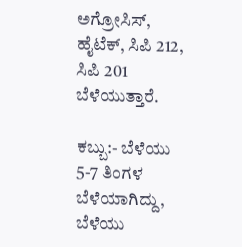ಅಗ್ರೋಸಿಸ್, ಹೈಟೆಕ್, ಸಿಪಿ 212, ಸಿಪಿ 201 ಬೆಳೆಯುತ್ತಾರೆ.

ಕಬ್ಬು:- ಬೆಳೆಯು 5-7 ತಿಂಗಳ ಬೆಳೆಯಾಗಿದ್ದು, ಬೆಳೆಯು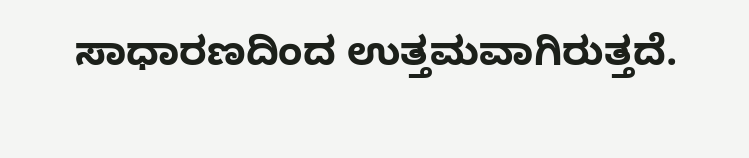ಸಾಧಾರಣದಿಂದ ಉತ್ತಮವಾಗಿರುತ್ತದೆ.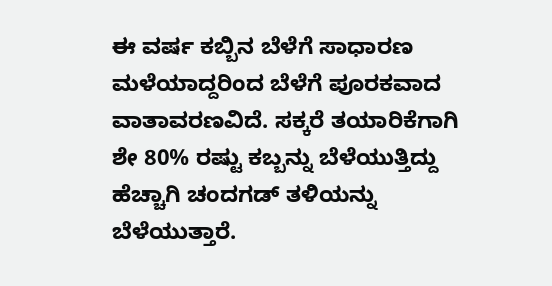ಈ ವರ್ಷ ಕಬ್ಬಿನ ಬೆಳೆಗೆ ಸಾಧಾರಣ ಮಳೆಯಾದ್ದರಿಂದ ಬೆಳೆಗೆ ಪೂರಕವಾದ ವಾತಾವರಣವಿದೆ. ಸಕ್ಕರೆ ತಯಾರಿಕೆಗಾಗಿ ಶೇ 80% ರಷ್ಟು ಕಬ್ಬನ್ನು ಬೆಳೆಯುತ್ತಿದ್ದು ಹೆಚ್ಚಾಗಿ ಚಂದಗಡ್ ತಳಿಯನ್ನು ಬೆಳೆಯುತ್ತಾರೆ.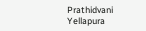Prathidvani Yellapura